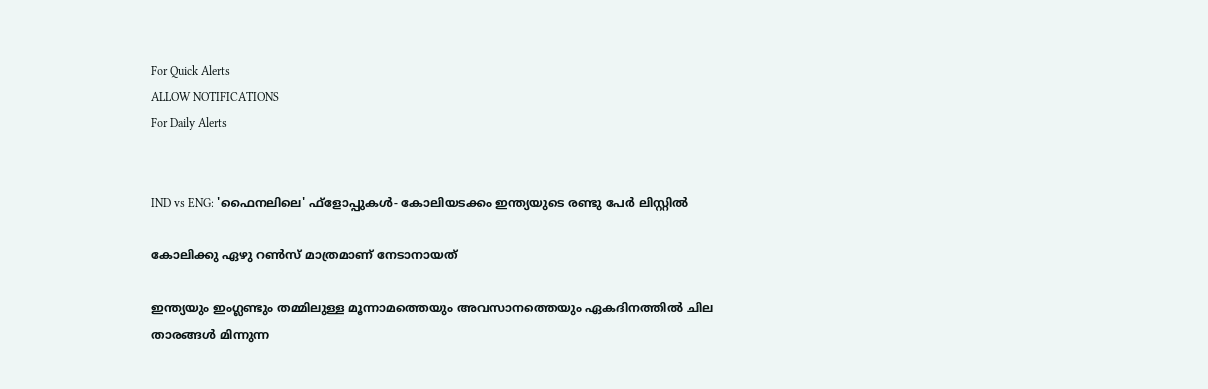For Quick Alerts
ALLOW NOTIFICATIONS
For Daily Alerts


IND vs ENG: 'ഫൈനലിലെ' ഫ്‌ളോപ്പുകള്‍- കോലിയടക്കം ഇന്ത്യയുടെ രണ്ടു പേര്‍ ലിസ്റ്റില്‍

കോലിക്കു ഏഴു റണ്‍സ് മാത്രമാണ് നേടാനായത്

ഇന്ത്യയും ഇംഗ്ലണ്ടും തമ്മിലുള്ള മൂന്നാമത്തെയും അവസാനത്തെയും ഏകദിനത്തില്‍ ചില താരങ്ങള്‍ മിന്നുന്ന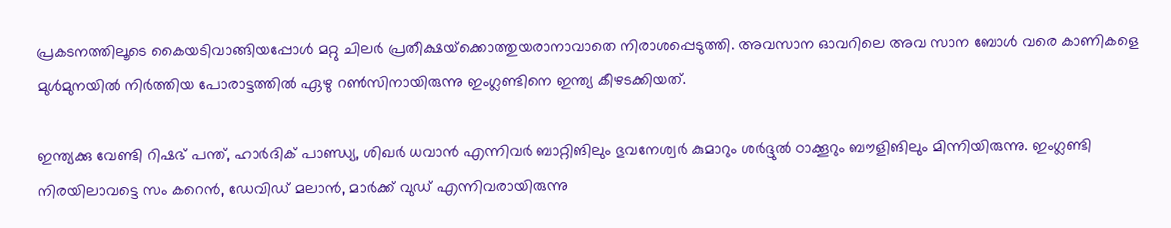പ്രകടനത്തിലൂടെ കൈയടിവാങ്ങിയപ്പോള്‍ മറ്റു ചിലര്‍ പ്രതീക്ഷയ്‌ക്കൊത്തുയരാനാവാതെ നിരാശപ്പെടുത്തി. അവസാന ഓവറിലെ അവ സാന ബോള്‍ വരെ കാണികളെ മുള്‍മുനയില്‍ നിര്‍ത്തിയ പോരാട്ടത്തില്‍ ഏഴു റണ്‍സിനായിരുന്നു ഇംഗ്ലണ്ടിനെ ഇന്ത്യ കീഴടക്കിയത്.

ഇന്ത്യക്കു വേണ്ടി റിഷഭ് പന്ത്, ഹാര്‍ദിക് പാണ്ഡ്യ, ശിഖര്‍ ധവാന്‍ എന്നിവര്‍ ബാറ്റിങിലും ഭുവനേശ്വര്‍ കുമാറും ശര്‍ദ്ദുല്‍ ഠാക്കൂറും ബൗളിങിലും മിന്നിയിരുന്നു. ഇംഗ്ലണ്ടി നിരയിലാവട്ടെ സം കറെന്‍, ഡേവിഡ് മലാന്‍, മാര്‍ക്ക് വുഡ് എന്നിവരായിരുന്നു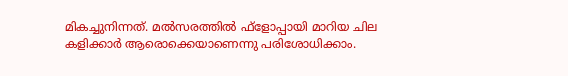മികച്ചുനിന്നത്. മല്‍സരത്തില്‍ ഫ്‌ളോപ്പായി മാറിയ ചില കളിക്കാര്‍ ആരൊക്കെയാണെന്നു പരിശോധിക്കാം.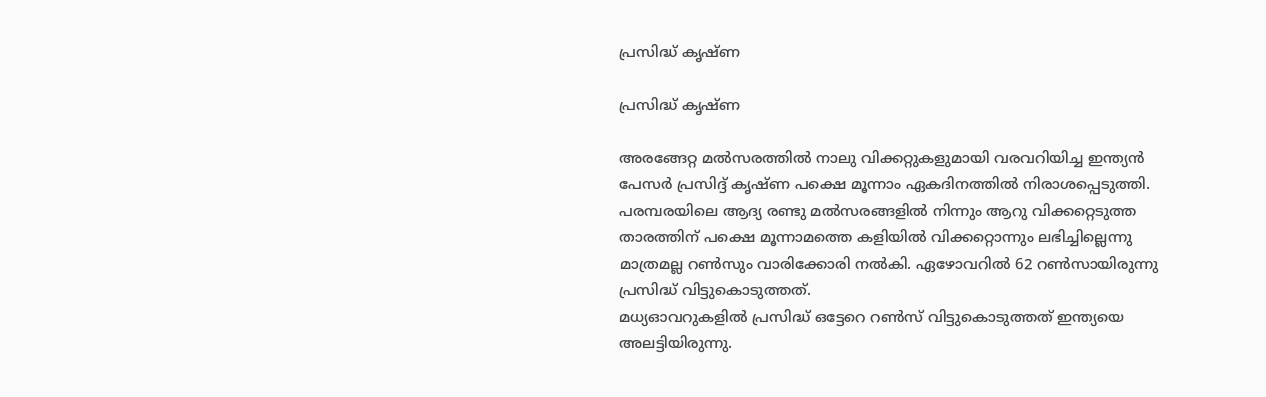പ്രസിദ്ധ് കൃഷ്ണ

പ്രസിദ്ധ് കൃഷ്ണ

അരങ്ങേറ്റ മല്‍സരത്തില്‍ നാലു വിക്കറ്റുകളുമായി വരവറിയിച്ച ഇന്ത്യന്‍ പേസര്‍ പ്രസിദ്ദ് കൃഷ്ണ പക്ഷെ മൂന്നാം ഏകദിനത്തില്‍ നിരാശപ്പെടുത്തി. പരമ്പരയിലെ ആദ്യ രണ്ടു മല്‍സരങ്ങളില്‍ നിന്നും ആറു വിക്കറ്റെടുത്ത താരത്തിന് പക്ഷെ മൂന്നാമത്തെ കളിയില്‍ വിക്കറ്റൊന്നും ലഭിച്ചില്ലെന്നു മാത്രമല്ല റണ്‍സും വാരിക്കോരി നല്‍കി. ഏഴോവറില്‍ 62 റണ്‍സായിരുന്നു പ്രസിദ്ധ് വിട്ടുകൊടുത്തത്.
മധ്യഓവറുകളില്‍ പ്രസിദ്ധ് ഒട്ടേറെ റണ്‍സ് വിട്ടുകൊടുത്തത് ഇന്ത്യയെ അലട്ടിയിരുന്നു.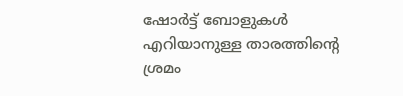ഷോര്‍ട്ട് ബോളുകള്‍ എറിയാനുള്ള താരത്തിന്റെ ശ്രമം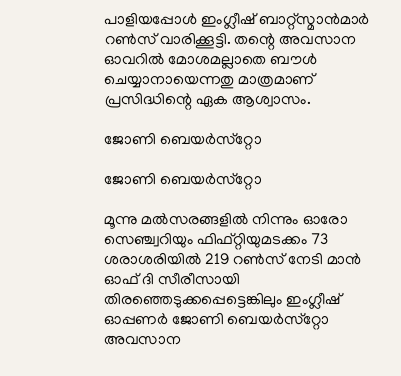പാളിയപ്പോള്‍ ഇംഗ്ലീഷ് ബാറ്റ്‌സ്മാന്‍മാര്‍ റണ്‍സ് വാരിക്കൂട്ടി. തന്റെ അവസാന ഓവറില്‍ മോശമല്ലാതെ ബൗള്‍ ചെയ്യാനായെന്നതു മാത്രമാണ് പ്രസിദ്ധിന്റെ ഏക ആശ്വാസം.

ജോണി ബെയര്‍സ്‌റ്റോ

ജോണി ബെയര്‍സ്‌റ്റോ

മൂന്നു മല്‍സരങ്ങളില്‍ നിന്നും ഓരോ സെഞ്ച്വറിയും ഫിഫ്റ്റിയുമടക്കം 73 ശരാശരിയില്‍ 219 റണ്‍സ് നേടി മാന്‍ ഓഫ് ദി സീരീസായി തിരഞ്ഞെടുക്കപ്പെട്ടെങ്കിലും ഇംഗ്ലീഷ് ഓപ്പണര്‍ ജോണി ബെയര്‍സ്‌റ്റോ അവസാന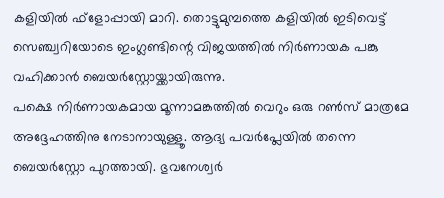കളിയില്‍ ഫ്‌ളോപ്പായി മാറി. തൊട്ടുമുമ്പത്തെ കളിയില്‍ ഇടിവെട്ട് സെഞ്ച്വറിയോടെ ഇംഗ്ലണ്ടിന്റെ വിജയത്തില്‍ നിര്‍ണായക പങ്കു വഹിക്കാന്‍ ബെയര്‍‌സ്റ്റോയ്ക്കായിരുന്നു.
പക്ഷെ നിര്‍ണായകമായ മൂന്നാമങ്കത്തില്‍ വെറും ഒരു റണ്‍സ് മാത്രമേ അദ്ദേഹത്തിനു നേടാനായുള്ളൂ. ആദ്യ പവര്‍പ്ലേയില്‍ തന്നെ ബെയര്‍‌സ്റ്റോ പുറത്തായി. ഭുവനേശ്വര്‍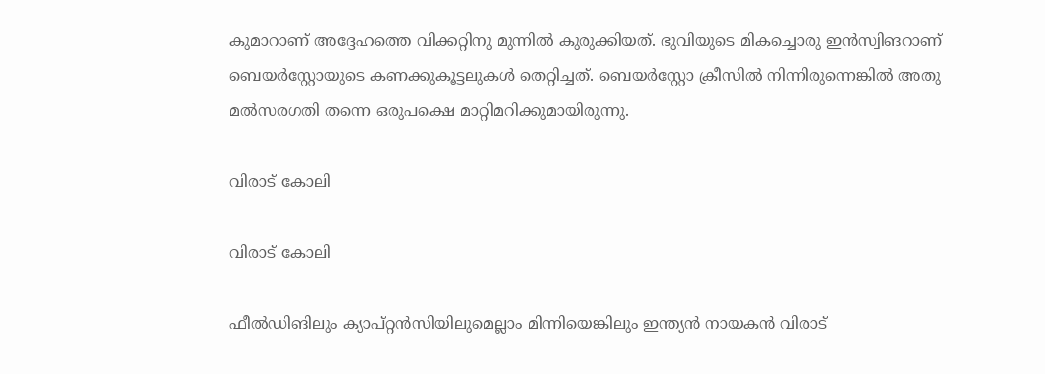കുമാറാണ് അദ്ദേഹത്തെ വിക്കറ്റിനു മുന്നില്‍ കുരുക്കിയത്. ഭുവിയുടെ മികച്ചൊരു ഇന്‍സ്വിങറാണ് ബെയര്‍‌സ്റ്റോയുടെ കണക്കുകൂട്ടലുകള്‍ തെറ്റിച്ചത്. ബെയര്‍‌സ്റ്റോ ക്രീസില്‍ നിന്നിരുന്നെങ്കില്‍ അതു മല്‍സരഗതി തന്നെ ഒരുപക്ഷെ മാറ്റിമറിക്കുമായിരുന്നു.

വിരാട് കോലി

വിരാട് കോലി

ഫീല്‍ഡിങിലും ക്യാപ്റ്റന്‍സിയിലുമെല്ലാം മിന്നിയെങ്കിലും ഇന്ത്യന്‍ നായകന്‍ വിരാട്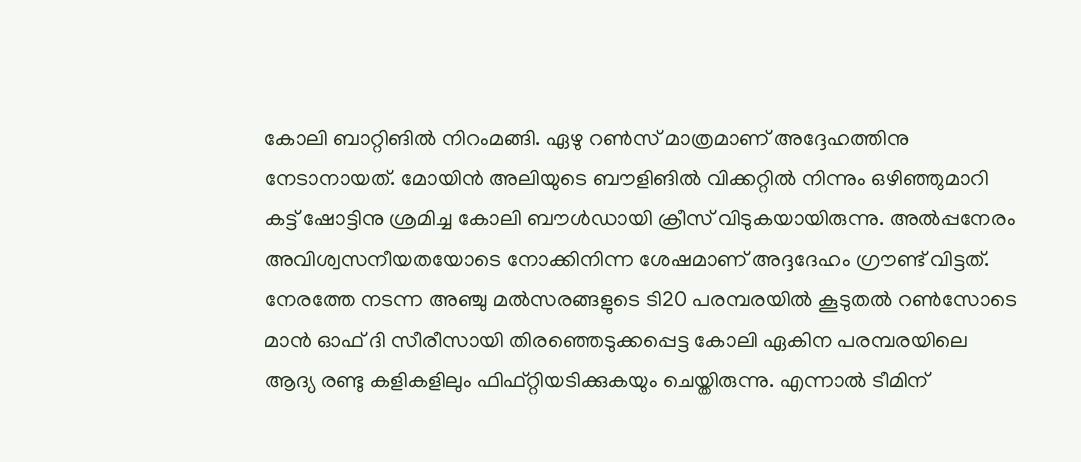കോലി ബാറ്റിങില്‍ നിറംമങ്ങി. ഏഴു റണ്‍സ് മാത്രമാണ് അദ്ദേഹത്തിനു നേടാനായത്. മോയിന്‍ അലിയുടെ ബൗളിങില്‍ വിക്കറ്റില്‍ നിന്നും ഒഴിഞ്ഞുമാറി കട്ട് ഷോട്ടിനു ശ്രമിച്ച കോലി ബൗള്‍ഡായി ക്രീസ് വിടുകയായിരുന്നു. അല്‍പ്പനേരം അവിശ്വസനീയതയോടെ നോക്കിനിന്ന ശേഷമാണ് അദ്ദദേഹം ഗ്രൗണ്ട് വിട്ടത്.
നേരത്തേ നടന്ന അഞ്ചു മല്‍സരങ്ങളുടെ ടി20 പരമ്പരയില്‍ കൂടുതല്‍ റണ്‍സോടെ മാന്‍ ഓഫ് ദി സീരീസായി തിരഞ്ഞെടുക്കപ്പെട്ട കോലി ഏകിന പരമ്പരയിലെ ആദ്യ രണ്ടു കളികളിലും ഫിഫ്റ്റിയടിക്കുകയും ചെയ്തിരുന്നു. എന്നാല്‍ ടീമിന്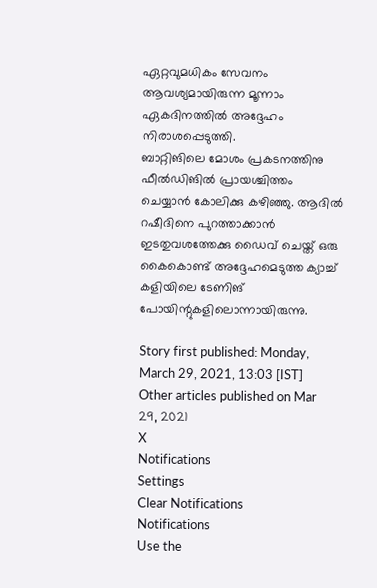ഏറ്റവുമധികം സേവനം ആവശ്യമായിരുന്ന മൂന്നാം ഏകദിനത്തില്‍ അദ്ദേഹം നിരാശപ്പെടുത്തി.
ബാറ്റിങിലെ മോശം പ്രകടനത്തിനു ഫീല്‍ഡിങില്‍ പ്രായശ്ചിത്തം ചെയ്യാന്‍ കോലിക്കു കഴിഞ്ഞു. ആദില്‍ റഷീദിനെ പുറത്താക്കാന്‍ ഇടതുവശത്തേക്കു ഡൈവ് ചെയ്ത് ഒരു കൈകൊണ്ട് അദ്ദേഹമെടുത്ത ക്യാച്ച് കളിയിലെ ടേണിങ് പോയിന്റുകളിലൊന്നായിരുന്നു.

Story first published: Monday, March 29, 2021, 13:03 [IST]
Other articles published on Mar 29, 2021
X
Notifications
Settings
Clear Notifications
Notifications
Use the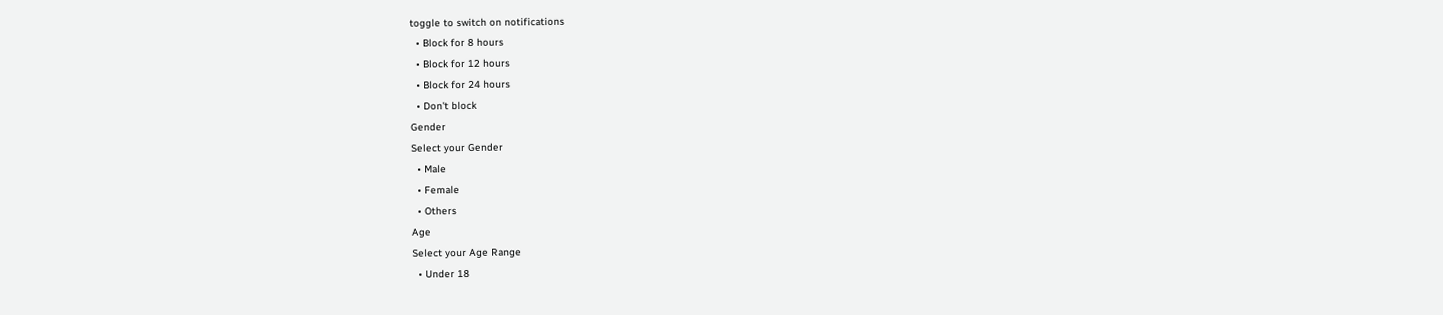toggle to switch on notifications
  • Block for 8 hours
  • Block for 12 hours
  • Block for 24 hours
  • Don't block
Gender
Select your Gender
  • Male
  • Female
  • Others
Age
Select your Age Range
  • Under 18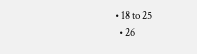• 18 to 25
  • 26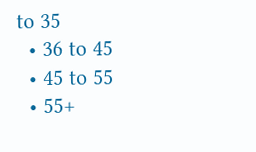to 35
  • 36 to 45
  • 45 to 55
  • 55+